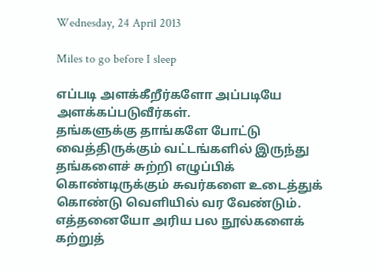Wednesday, 24 April 2013

Miles to go before I sleep

எப்படி அளக்கீறீர்களோ அப்படியே அளக்கப்படுவீர்கள்.
தங்களுக்கு தாங்களே போட்டு வைத்திருக்கும் வட்டங்களில் இருந்து தங்களைச் சுற்றி எழுப்பிக் கொண்டிருக்கும் சுவர்களை உடைத்துக் கொண்டு வெளியில் வர வேண்டும்.
எத்தனையோ அரிய பல நூல்களைக் கற்றுத்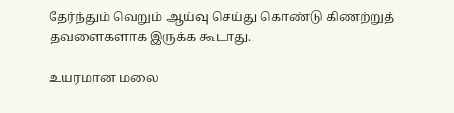தேர்ந்தும் வெறும் ஆய்வு செய்து கொண்டு கிணற்றுத் தவளைகளாக இருக்க கூடாது.

உயரமான மலை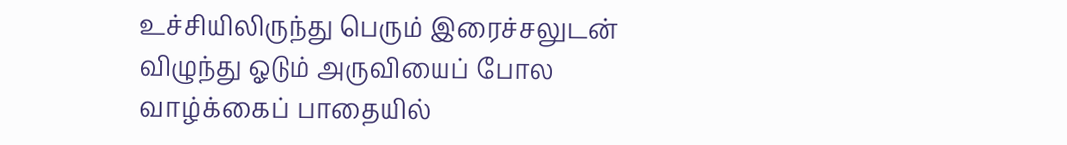உச்சியிலிருந்து பெரும் இரைச்சலுடன் விழுந்து ஓடும் அருவியைப் போல வாழ்க்கைப் பாதையில்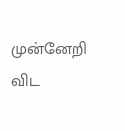முன்னேறி விட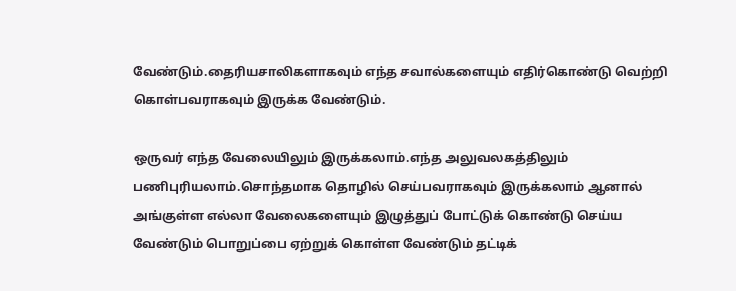வேண்டும்.தைரியசாலிகளாகவும் எந்த சவால்களையும் எதிர்கொண்டு வெற்றி கொள்பவராகவும் இருக்க வேண்டும்.

ஒருவர் எந்த வேலையிலும் இருக்கலாம்.எந்த அலுவலகத்திலும் பணிபுரியலாம்.சொந்தமாக தொழில் செய்பவராகவும் இருக்கலாம் ஆனால் அங்குள்ள எல்லா வேலைகளையும் இழுத்துப் போட்டுக் கொண்டு செய்ய வேண்டும் பொறுப்பை ஏற்றுக் கொள்ள வேண்டும் தட்டிக்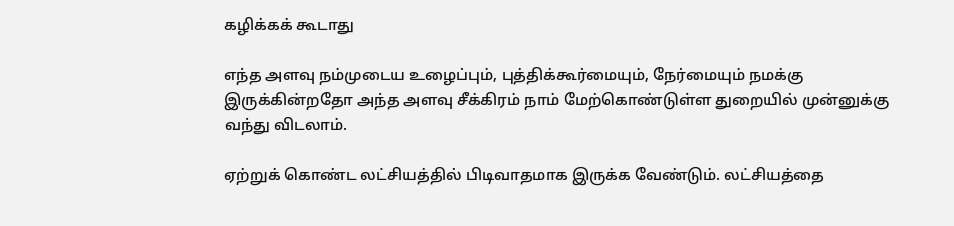கழிக்கக் கூடாது

எந்த அளவு நம்முடைய உழைப்பும், புத்திக்கூர்மையும், நேர்மையும் நமக்கு இருக்கின்றதோ அந்த அளவு சீக்கிரம் நாம் மேற்கொண்டுள்ள துறையில் முன்னுக்கு வந்து விடலாம்.

ஏற்றுக் கொண்ட லட்சியத்தில் பிடிவாதமாக இருக்க வேண்டும். லட்சியத்தை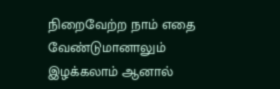நிறைவேற்ற நாம் எதை வேண்டுமானாலும் இழக்கலாம் ஆனால்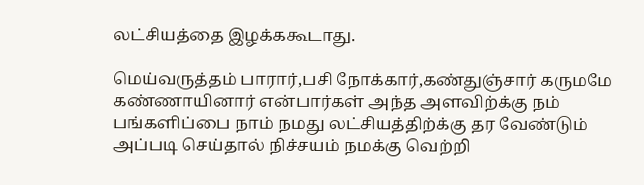லட்சியத்தை இழக்ககூடாது.

மெய்வருத்தம் பாரார்,பசி நோக்கார்,கண்துஞ்சார் கருமமே கண்ணாயினார் என்பார்கள் அந்த அளவிற்க்கு நம் பங்களிப்பை நாம் நமது லட்சியத்திற்க்கு தர வேண்டும் அப்படி செய்தால் நிச்சயம் நமக்கு வெற்றி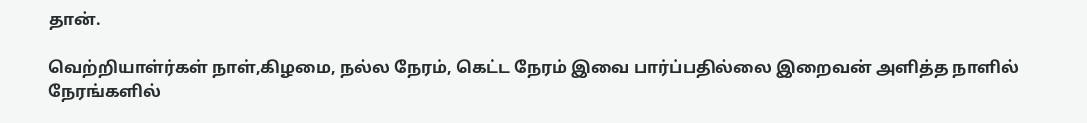தான்.

வெற்றியாள்ர்கள் நாள்,கிழமை, நல்ல நேரம், கெட்ட நேரம் இவை பார்ப்பதில்லை இறைவன் அளித்த நாளில் நேரங்களில்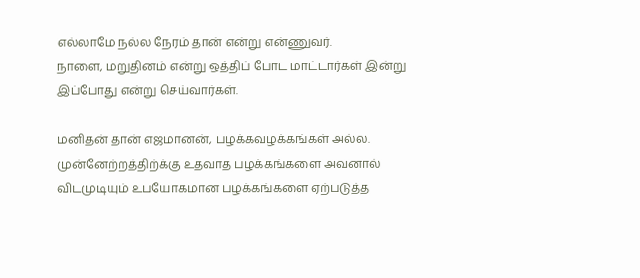எல்லாமே நல்ல நேரம் தான் என்று என்ணுவர்.
நாளை, மறுதினம் என்று ஒத்திப் போட மாட்டார்கள் இன்று இப்போது என்று செய்வார்கள்.

மனிதன் தான் எஜமானன், பழக்கவழக்கங்கள் அல்ல. முன்னேற்றத்திற்க்கு உதவாத பழக்கங்களை அவனால் விடமுடியும் உபயோகமான பழக்கங்களை ஏற்படுத்த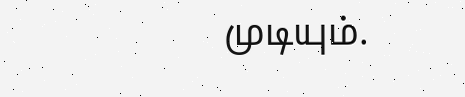முடியும்.